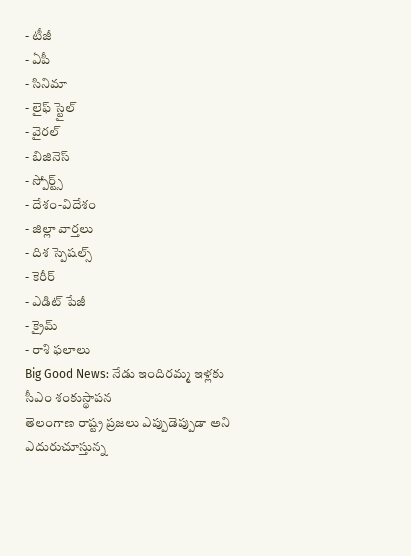- టీజీ
- ఏపీ
- సినిమా
- లైఫ్ స్టైల్
- వైరల్
- బిజినెస్
- స్పోర్ట్స్
- దేశం-విదేశం
- జిల్లా వార్తలు
- దిశ స్పెషల్స్
- కెరీర్
- ఎడిట్ పేజీ
- క్రైమ్
- రాశి ఫలాలు
Big Good News: నేడు ఇందిరమ్మ ఇళ్లకు సీఎం శంకుస్థాపన
తెలంగాణ రాష్ట్ర ప్రజలు ఎప్పుడెప్పుడా అని ఎదురుచూస్తున్న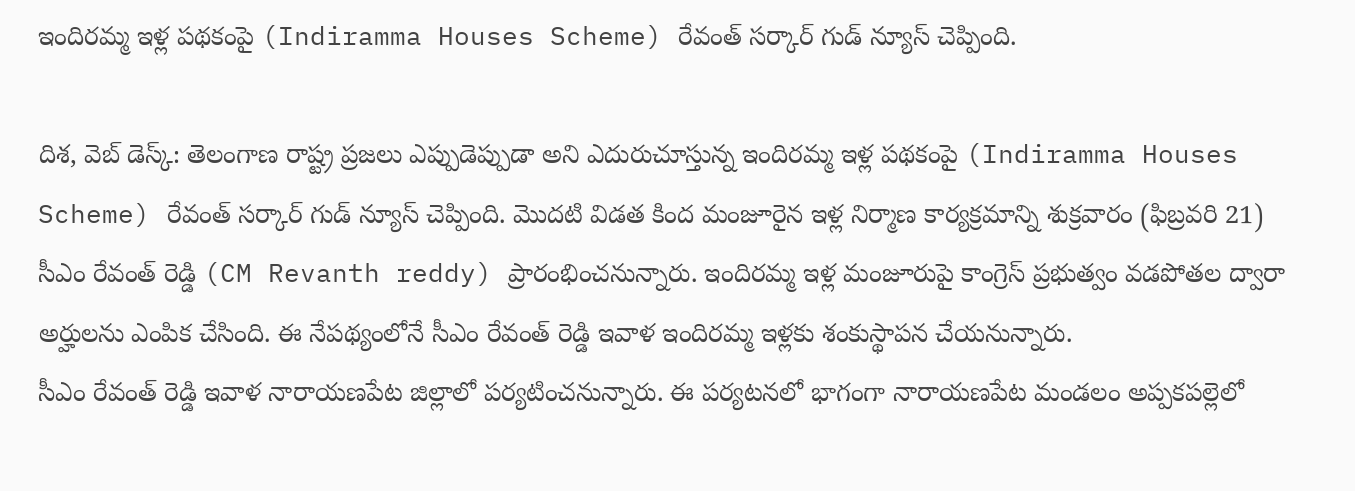ఇందిరమ్మ ఇళ్ల పథకంపై (Indiramma Houses Scheme) రేవంత్ సర్కార్ గుడ్ న్యూస్ చెప్పింది.

దిశ, వెబ్ డెస్క్: తెలంగాణ రాష్ట్ర ప్రజలు ఎప్పుడెప్పుడా అని ఎదురుచూస్తున్న ఇందిరమ్మ ఇళ్ల పథకంపై (Indiramma Houses Scheme) రేవంత్ సర్కార్ గుడ్ న్యూస్ చెప్పింది. మొదటి విడత కింద మంజూరైన ఇళ్ల నిర్మాణ కార్యక్రమాన్ని శుక్రవారం (ఫిబ్రవరి 21) సీఎం రేవంత్ రెడ్డి (CM Revanth reddy) ప్రారంభించనున్నారు. ఇందిరమ్మ ఇళ్ల మంజూరుపై కాంగ్రెస్ ప్రభుత్వం వడపోతల ద్వారా అర్హులను ఎంపిక చేసింది. ఈ నేపథ్యంలోనే సీఎం రేవంత్ రెడ్డి ఇవాళ ఇందిరమ్మ ఇళ్లకు శంకుస్థాపన చేయనున్నారు.
సీఎం రేవంత్ రెడ్డి ఇవాళ నారాయణపేట జిల్లాలో పర్యటించనున్నారు. ఈ పర్యటనలో భాగంగా నారాయణపేట మండలం అప్పకపల్లెలో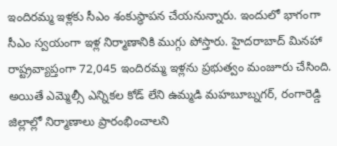ఇందిరమ్మ ఇళ్లకు సీఎం శంకుస్థాపన చేయనున్నారు. ఇందులో భాగంగా సీఎం స్వయంగా ఇళ్ల నిర్మాణానికి ముగ్గు పోస్తారు. హైదరాబాద్ మినహా రాష్ట్రవ్యాప్తంగా 72,045 ఇందిరమ్మ ఇళ్లను ప్రభుత్వం మంజూరు చేసింది. అయితే ఎమ్మెల్సీ ఎన్నికల కోడ్ లేని ఉమ్మడి మహబూబ్నగర్, రంగారెడ్డి జిల్లాల్లో నిర్మాణాలు ప్రారంభించాలని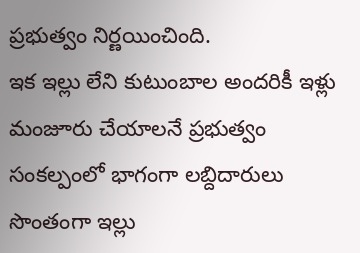ప్రభుత్వం నిర్ణయించింది.
ఇక ఇల్లు లేని కుటుంబాల అందరికీ ఇళ్లు మంజూరు చేయాలనే ప్రభుత్వం సంకల్పంలో భాగంగా లబ్దిదారులు సొంతంగా ఇల్లు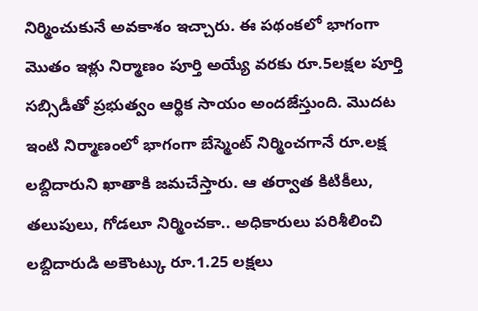నిర్మించుకునే అవకాశం ఇచ్చారు. ఈ పథంకలో భాగంగా మొతం ఇళ్లు నిర్మాణం పూర్తి అయ్యే వరకు రూ.5లక్షల పూర్తి సబ్సిడీతో ప్రభుత్వం ఆర్థిక సాయం అందజేస్తుంది. మొదట ఇంటి నిర్మాణంలో భాగంగా బేస్మెంట్ నిర్మించగానే రూ.లక్ష లబ్దిదారుని ఖాతాకి జమచేస్తారు. ఆ తర్వాత కిటికీలు, తలుపులు, గోడలూ నిర్మించకా.. అధికారులు పరిశీలించి లబ్దిదారుడి అకౌంట్కు రూ.1.25 లక్షలు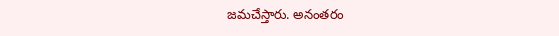జమచేస్తారు. అనంతరం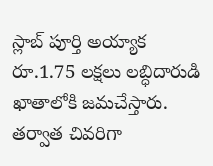స్లాబ్ పూర్తి అయ్యాక రూ.1.75 లక్షలు లబ్ధిదారుడి ఖాతాలోకి జమచేస్తారు. తర్వాత చివరిగా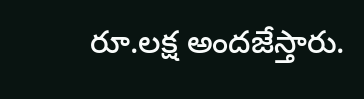రూ.లక్ష అందజేస్తారు.